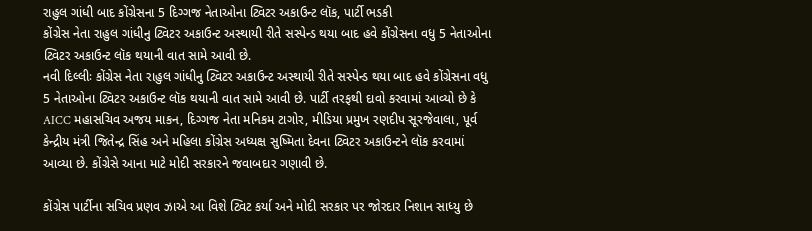રાહુલ ગાંધી બાદ કોંગ્રેસના 5 દિગ્ગજ નેતાઓના ટ્વિટર અકાઉન્ટ લૉક, પાર્ટી ભડકી
કોંગ્રેસ નેતા રાહુલ ગાંધીનુ ટ્વિટર અકાઉન્ટ અસ્થાયી રીતે સસ્પેન્ડ થયા બાદ હવે કોંગ્રેસના વધુ 5 નેતાઓના ટ્વિટર અકાઉન્ટ લૉક થયાની વાત સામે આવી છે.
નવી દિલ્લીઃ કોંગ્રેસ નેતા રાહુલ ગાંધીનુ ટ્વિટર અકાઉન્ટ અસ્થાયી રીતે સસ્પેન્ડ થયા બાદ હવે કોંગ્રેસના વધુ 5 નેતાઓના ટ્વિટર અકાઉન્ટ લૉક થયાની વાત સામે આવી છે. પાર્ટી તરફથી દાવો કરવામાં આવ્યો છે કે AICC મહાસચિવ અજય માકન, દિગ્ગજ નેતા મનિકમ ટાગોર, મીડિયા પ્રમુખ રણદીપ સૂરજેવાલા, પૂર્વ કેન્દ્રીય મંત્રી જિતેન્દ્ર સિંહ અને મહિલા કોંગ્રેસ અધ્યક્ષ સુષ્મિતા દેવના ટ્વિટર અકાઉન્ટને લૉક કરવામાં આવ્યા છે. કોંગ્રેસે આના માટે મોદી સરકારને જવાબદાર ગણાવી છે.

કોંગ્રેસ પાર્ટીના સચિવ પ્રણવ ઝાએ આ વિશે ટ્વિટ કર્યા અને મોદી સરકાર પર જોરદાર નિશાન સાધ્યુ છે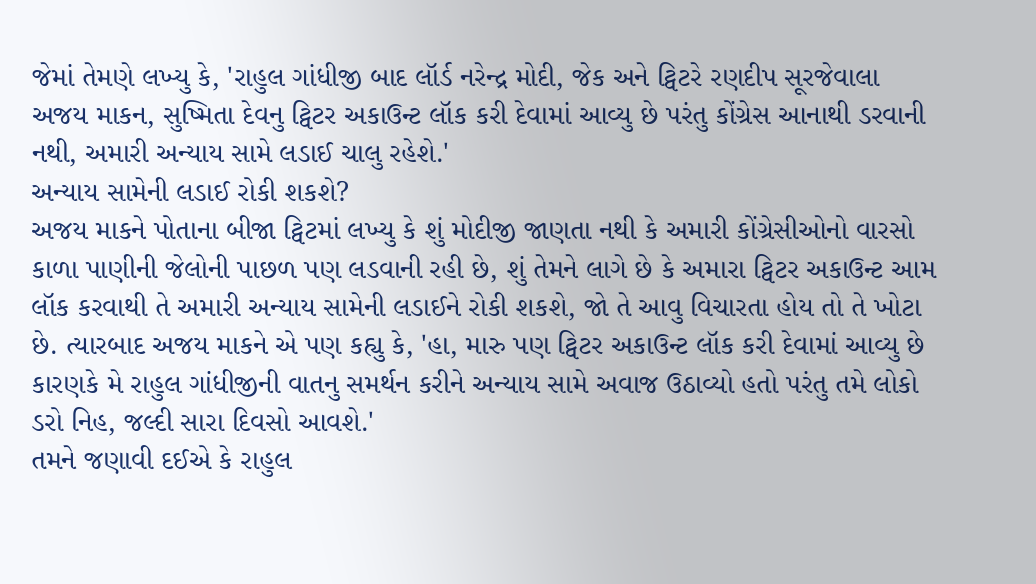જેમાં તેમણે લખ્યુ કે, 'રાહુલ ગાંધીજી બાદ લૉર્ડ નરેન્દ્ર મોદી, જેક અને ટ્વિટરે રણદીપ સૂરજેવાલા અજય માકન, સુષ્મિતા દેવનુ ટ્વિટર અકાઉન્ટ લૉક કરી દેવામાં આવ્યુ છે પરંતુ કોંગ્રેસ આનાથી ડરવાની નથી, અમારી અન્યાય સામે લડાઈ ચાલુ રહેશે.'
અન્યાય સામેની લડાઈ રોકી શકશે?
અજય માકને પોતાના બીજા ટ્વિટમાં લખ્યુ કે શું મોદીજી જાણતા નથી કે અમારી કોંગ્રેસીઓનો વારસો કાળા પાણીની જેલોની પાછળ પણ લડવાની રહી છે, શું તેમને લાગે છે કે અમારા ટ્વિટર અકાઉન્ટ આમ લૉક કરવાથી તે અમારી અન્યાય સામેની લડાઈને રોકી શકશે, જો તે આવુ વિચારતા હોય તો તે ખોટા છે. ત્યારબાદ અજય માકને એ પણ કહ્યુ કે, 'હા, મારુ પણ ટ્વિટર અકાઉન્ટ લૉક કરી દેવામાં આવ્યુ છે કારણકે મે રાહુલ ગાંધીજીની વાતનુ સમર્થન કરીને અન્યાય સામે અવાજ ઉઠાવ્યો હતો પરંતુ તમે લોકો ડરો નિહ, જલ્દી સારા દિવસો આવશે.'
તમને જણાવી દઈએ કે રાહુલ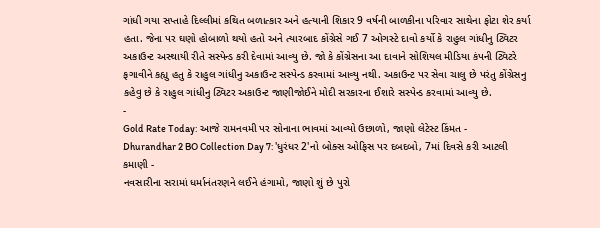ગાંધી ગયા સપ્તાહે દિલ્લીમાં કથિત બળાત્કાર અને હત્યાની શિકાર 9 વર્ષની બાળકીના પરિવાર સાથેના ફોટા શેર કર્યા હતા. જેના પર ઘણો હોબાળો થયો હતો અને ત્યારબાદ કોંગ્રેસે ગઈ 7 ઓગસ્ટે દાવો કર્યો કે રાહુલ ગાંધીનુ ટ્વિટર અકાઉન્ટ અસ્થાયી રીતે સસ્પેન્ડ કરી દેવામાં આવ્યુ છે. જો કે કોંગ્રેસના આ દાવાને સોશિયલ મીડિયા કંપની ટ્વિટરે ફગાવીને કહ્યુ હતુ કે રાહુલ ગાંધીનુ અકાઉન્ટ સસ્પેન્ડ કરવામાં આવ્યુ નથી. અકાઉન્ટ પર સેવા ચાલુ છે પરંતુ કોંગ્રેસનુ કહેવુ છે કે રાહુલ ગાંધીનુ ટ્વિટર અકાઉન્ટ જાણીજોઈને મોદી સરકારના ઈશારે સસ્પેન્ડ કરવામાં આવ્યુ છે.
-
Gold Rate Today: આજે રામનવમી પર સોનાના ભાવમાં આવ્યો ઉછાળો, જાણો લેટેસ્ટ કિંમત -
Dhurandhar 2 BO Collection Day 7: 'ધુરંધર 2'નો બોક્સ ઓફિસ પર દબદબો, 7માં દિવસે કરી આટલી કમાણી -
નવસારીના સરામાં ધર્માનંતરણને લઈને હંગામો, જાણો શું છે પુરો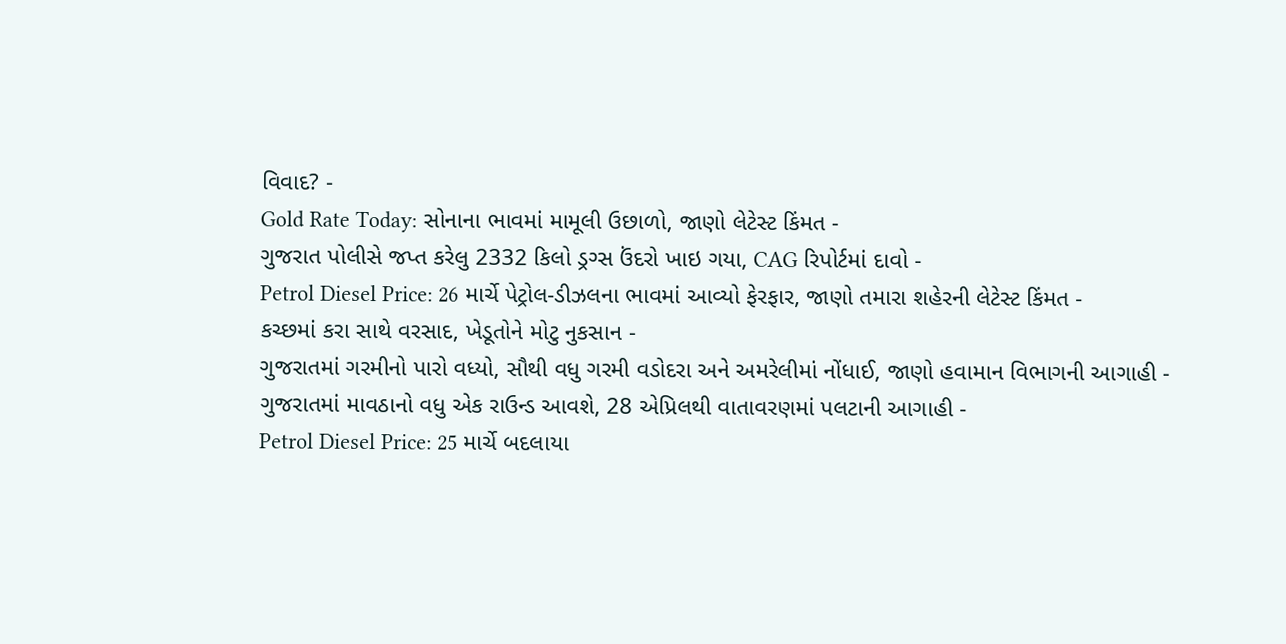વિવાદ? -
Gold Rate Today: સોનાના ભાવમાં મામૂલી ઉછાળો, જાણો લેટેસ્ટ કિંમત -
ગુજરાત પોલીસે જપ્ત કરેલુ 2332 કિલો ડ્રગ્સ ઉંદરો ખાઇ ગયા, CAG રિપોર્ટમાં દાવો -
Petrol Diesel Price: 26 માર્ચે પેટ્રોલ-ડીઝલના ભાવમાં આવ્યો ફેરફાર, જાણો તમારા શહેરની લેટેસ્ટ કિંમત -
કચ્છમાં કરા સાથે વરસાદ, ખેડૂતોને મોટુ નુકસાન -
ગુજરાતમાં ગરમીનો પારો વધ્યો, સૌથી વધુ ગરમી વડોદરા અને અમરેલીમાં નોંધાઈ, જાણો હવામાન વિભાગની આગાહી -
ગુજરાતમાં માવઠાનો વધુ એક રાઉન્ડ આવશે, 28 એપ્રિલથી વાતાવરણમાં પલટાની આગાહી -
Petrol Diesel Price: 25 માર્ચે બદલાયા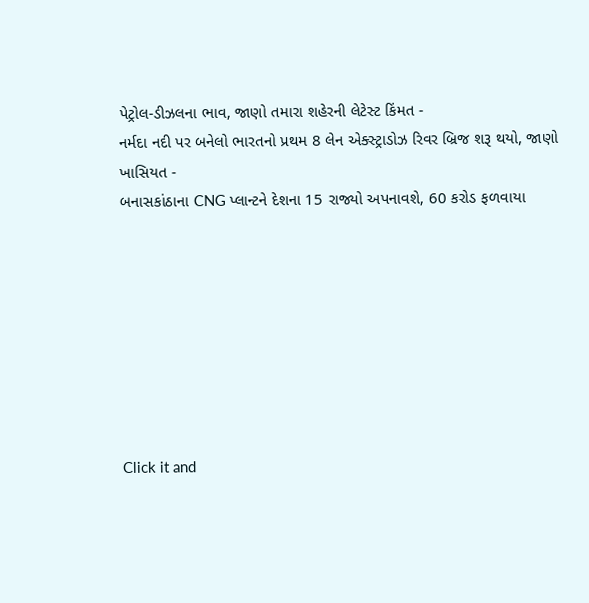પેટ્રોલ-ડીઝલના ભાવ, જાણો તમારા શહેરની લેટેસ્ટ કિંમત -
નર્મદા નદી પર બનેલો ભારતનો પ્રથમ 8 લેન એક્સ્ટ્રાડોઝ રિવર બ્રિજ શરૂ થયો, જાણો ખાસિયત -
બનાસકાંઠાના CNG પ્લાન્ટને દેશના 15 રાજ્યો અપનાવશે, 60 કરોડ ફળવાયા








Click it and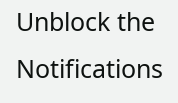Unblock the Notifications